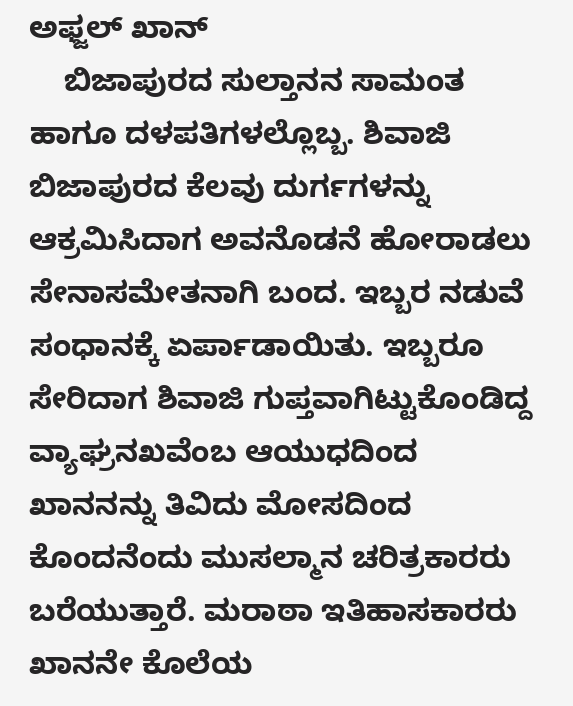ಅಫ್ಜಲ್ ಖಾನ್
    ಬಿಜಾಪುರದ ಸುಲ್ತಾನನ ಸಾಮಂತ ಹಾಗೂ ದಳಪತಿಗಳಲ್ಲೊಬ್ಬ. ಶಿವಾಜಿ ಬಿಜಾಪುರದ ಕೆಲವು ದುರ್ಗಗಳನ್ನು ಆಕ್ರಮಿಸಿದಾಗ ಅವನೊಡನೆ ಹೋರಾಡಲು ಸೇನಾಸಮೇತನಾಗಿ ಬಂದ. ಇಬ್ಬರ ನಡುವೆ ಸಂಧಾನಕ್ಕೆ ಏರ್ಪಾಡಾಯಿತು. ಇಬ್ಬರೂ ಸೇರಿದಾಗ ಶಿವಾಜಿ ಗುಪ್ತವಾಗಿಟ್ಟುಕೊಂಡಿದ್ದ ವ್ಯಾಘ್ರನಖವೆಂಬ ಆಯುಧದಿಂದ ಖಾನನನ್ನು ತಿವಿದು ಮೋಸದಿಂದ ಕೊಂದನೆಂದು ಮುಸಲ್ಮಾನ ಚರಿತ್ರಕಾರರು ಬರೆಯುತ್ತಾರೆ. ಮರಾಠಾ ಇತಿಹಾಸಕಾರರು ಖಾನನೇ ಕೊಲೆಯ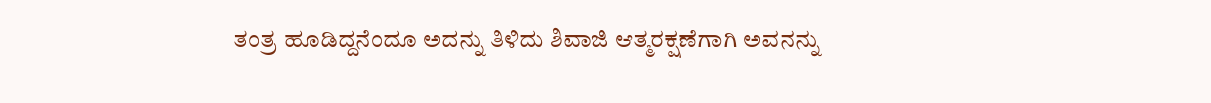ತಂತ್ರ ಹೂಡಿದ್ದನೆಂದೂ ಅದನ್ನು ತಿಳಿದು ಶಿವಾಜಿ ಆತ್ಮರಕ್ಷಣೆಗಾಗಿ ಅವನನ್ನು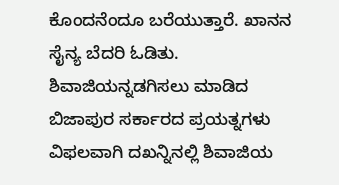ಕೊಂದನೆಂದೂ ಬರೆಯುತ್ತಾರೆ. ಖಾನನ ಸೈನ್ಯ ಬೆದರಿ ಓಡಿತು. ಶಿವಾಜಿಯನ್ನಡಗಿಸಲು ಮಾಡಿದ ಬಿಜಾಪುರ ಸರ್ಕಾರದ ಪ್ರಯತ್ನಗಳು ವಿಫಲವಾಗಿ ದಖನ್ನಿನಲ್ಲಿ ಶಿವಾಜಿಯ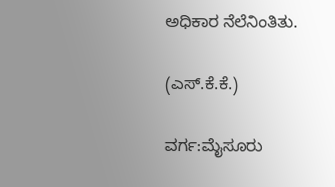ಅಧಿಕಾರ ನೆಲೆನಿಂತಿತು.

(ಎಸ್.ಕೆ.ಕೆ.)

ವರ್ಗ:ಮೈಸೂರು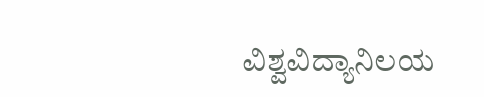ವಿಶ್ವವಿದ್ಯಾನಿಲಯ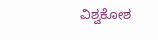ವಿಶ್ವಕೋಶ